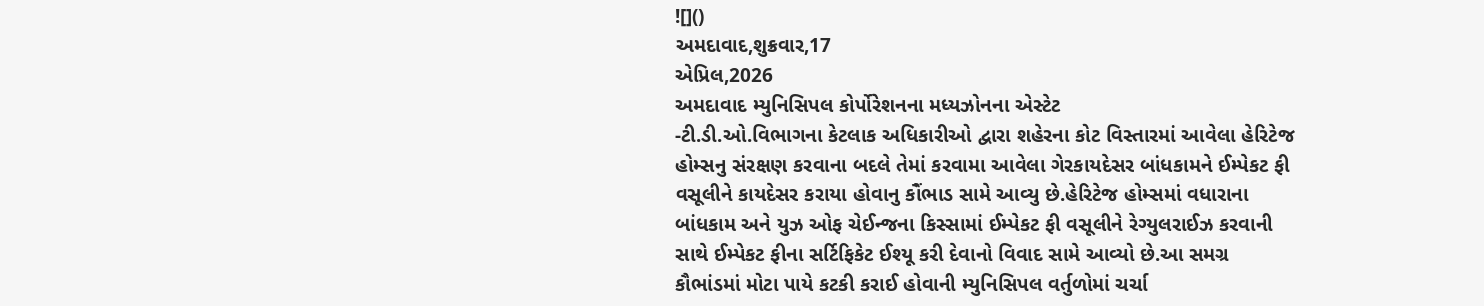![]()
અમદાવાદ,શુક્રવાર,17
એપ્રિલ,2026
અમદાવાદ મ્યુનિસિપલ કોર્પોરેશનના મધ્યઝોનના એસ્ટેટ
-ટી.ડી.ઓ.વિભાગના કેટલાક અધિકારીઓ દ્વારા શહેરના કોટ વિસ્તારમાં આવેલા હેરિટેજ
હોમ્સનુ સંરક્ષણ કરવાના બદલે તેમાં કરવામા આવેલા ગેરકાયદેસર બાંધકામને ઈમ્પેકટ ફી
વસૂલીને કાયદેસર કરાયા હોવાનુ કૌંભાડ સામે આવ્યુ છે.હેરિટેજ હોમ્સમાં વધારાના
બાંધકામ અને યુઝ ઓફ ચેઈન્જના કિસ્સામાં ઈમ્પેકટ ફી વસૂલીને રેગ્યુલરાઈઝ કરવાની
સાથે ઈમ્પેકટ ફીના સર્ટિફિકેટ ઈશ્યૂ કરી દેવાનો વિવાદ સામે આવ્યો છે.આ સમગ્ર
કૌભાંડમાં મોટા પાયે કટકી કરાઈ હોવાની મ્યુનિસિપલ વર્તુળોમાં ચર્ચા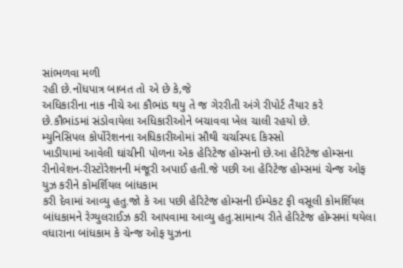સાંભળવા મળી
રહી છે.નોંધપાત્ર બાબત તો એ છે કે,જે
અધિકારીના નાક નીચે આ કૌભાંડ થયુ તે જ ગેરરીતી અંગે રીપોર્ટ તૈયાર કરે
છે.કૌભાંડમાં સંડોવાયેલા અધિકારીઓને બચાવવા ખેલ ચાલી રહયો છે.
મ્યુનિસિપલ કોર્પોરેશનના અધિકારીઓમાં સૌથી ચર્ચાસ્પદ કિસ્સો
ખાડીયામાં આવેલી ઘાંચીની પોળના એક હેરિટેજ હોમ્સનો છે.આ હેરિટેજ હોમ્સના
રીનોવેશન-રીસ્ટોરેશનની મંજૂરી અપાઈ હતી.જે પછી આ હેરિટેજ હોમ્સમાં ચેન્જ ઓફ યુઝ કરીને કોમર્શિયલ બાંધકામ
કરી દેવામાં આવ્યુ હતુ.જો કે આ પછી હેરિટેજ હોમ્સની ઈમ્પેકટ ફી વસૂલી કોમર્શિયલ
બાંધકામને રેગ્યુલરાઈઝ કરી આપવામા આવ્યુ હતુ.સામાન્ય રીતે હેરિટેજ હોમ્સમાં થયેલા
વધારાના બાંધકામ કે ચેન્જ ઓફ યુઝના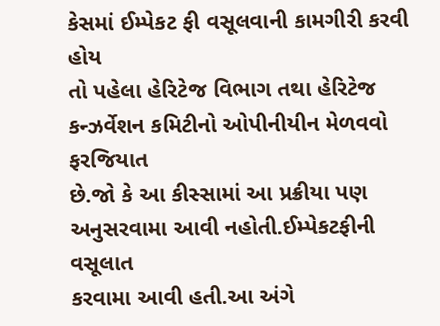કેસમાં ઈમ્પેકટ ફી વસૂલવાની કામગીરી કરવી હોય
તો પહેલા હેરિટેજ વિભાગ તથા હેરિટેજ કન્ઝર્વેશન કમિટીનો ઓપીનીયીન મેળવવો ફરજિયાત
છે.જો કે આ કીસ્સામાં આ પ્રક્રીયા પણ અનુસરવામા આવી નહોતી.ઈમ્પેકટફીની વસૂલાત
કરવામા આવી હતી.આ અંગે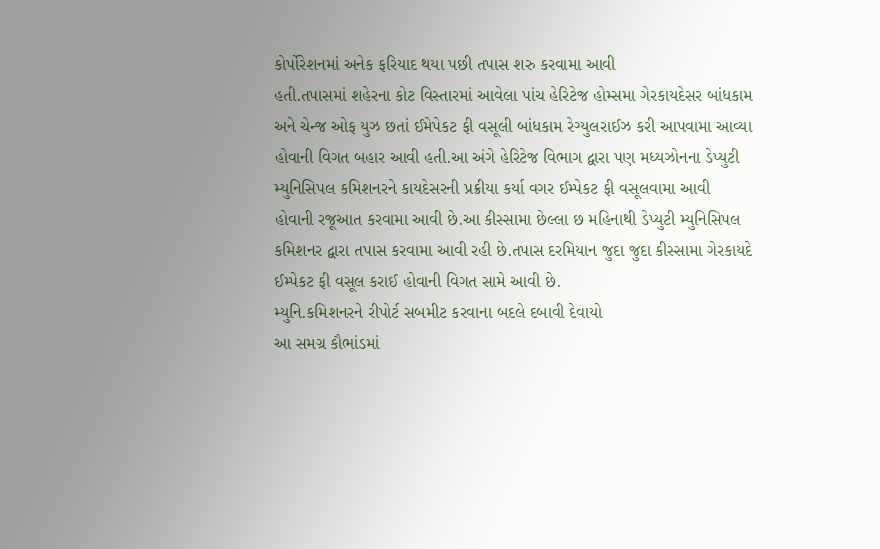કોર્પોરેશનમાં અનેક ફરિયાદ થયા પછી તપાસ શરુ કરવામા આવી
હતી.તપાસમાં શહેરના કોટ વિસ્તારમાં આવેલા પાંચ હેરિટેજ હોમ્સમા ગેરકાયદેસર બાંધકામ
અને ચેન્જ ઓફ યુઝ છતાં ઈમેપેકટ ફી વસૂલી બાંધકામ રેગ્યુલરાઈઝ કરી આપવામા આવ્યા
હોવાની વિગત બહાર આવી હતી.આ અંગે હેરિટેજ વિભાગ દ્વારા પણ મધ્યઝોનના ડેપ્યુટી
મ્યુનિસિપલ કમિશનરને કાયદેસરની પ્રક્રીયા કર્યા વગર ઈમ્પેકટ ફી વસૂલવામા આવી
હોવાની રજૂઆત કરવામા આવી છે.આ કીસ્સામા છેલ્લા છ મહિનાથી ડેપ્યુટી મ્યુનિસિપલ
કમિશનર દ્વારા તપાસ કરવામા આવી રહી છે.તપાસ દરમિયાન જુદા જુદા કીસ્સામા ગેરકાયદે
ઈમ્પેકટ ફી વસૂલ કરાઈ હોવાની વિગત સામે આવી છે.
મ્યુનિ.કમિશનરને રીપોર્ટ સબમીટ કરવાના બદલે દબાવી દેવાયો
આ સમગ્ર કૌભાંડમાં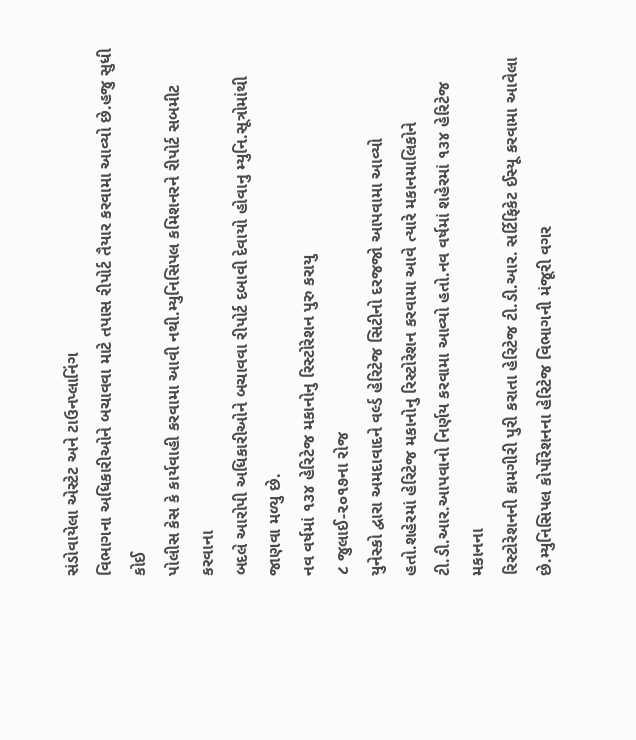સંડોવાયેલા એસ્ટેટ અને ટાઉનપ્લાનિંગ
વિભાગના અધિકારીઓને બચાવવા માટે તપાસ રીપોર્ટ તૈયાર કરવામા આવ્યો છે.હજુ સુધી કોઈ
પોલીસ કેસ કે કાર્યવાહી કરવામા આવી નથી.મ્યુનિસિપલ કમિશનરને રીપોર્ટ સબમીટ કરવાના
બદલે આરોપી અધિકારીઓને બચાવવા રીપોર્ટ દબાવી દેવાયો હોવાનુ મ્યુનિ.સૂત્રોમાંથી જાણવા મળ્યુ છે.
નવ વર્ષમાં ૧૩૪ હેરિટેજ મકાનોનુ રિસ્ટોરેશન પુરુ કરાયુ
૮ જુલાઈ-૨૦૧૭ના રોજ
યુનેસ્કો દ્વારા અમદાવાદને વર્લ્ડ હેરિટેજ સિટીનો દરજજો આપવામા આવ્યો
હતો.શહેરમાં હેરિટેજ મકાનોનુ રિસ્ટોરેશન કરવામા આવે ત્યારે મકાનમાલિકોને
ટી.ડી.આર.આપવાનો નિર્ણય કરવામા આવ્યો હતો.નવ વર્ષમાં શહેરમાં ૧૩૪ હેરિટેજ મકાનના
રિસ્ટોરેશનની કામગીરી પુરી કરાતા હેરિટેજ ટી.ડી.આર. સર્ટિફિકેટ ઈસ્યૂ કરવામા આવેલા
છે.મ્યુનિસિપલ કોર્પોરેશનના હેરિટેજ વિભાગની મંજૂરી વગર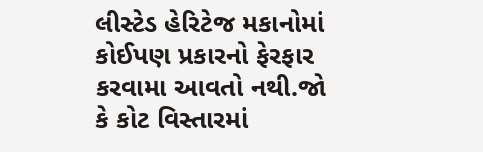લીસ્ટેડ હેરિટેજ મકાનોમાં
કોઈપણ પ્રકારનો ફેરફાર કરવામા આવતો નથી.જો કે કોટ વિસ્તારમાં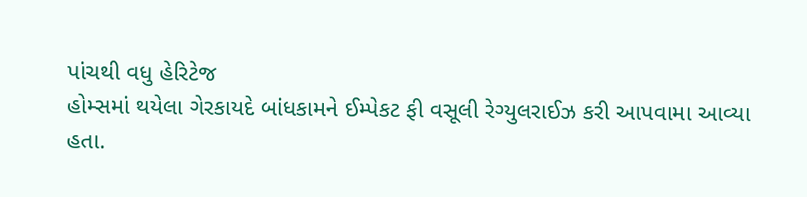પાંચથી વધુ હેરિટેજ
હોમ્સમાં થયેલા ગેરકાયદે બાંધકામને ઈમ્પેકટ ફી વસૂલી રેગ્યુલરાઈઝ કરી આપવામા આવ્યા
હતા.